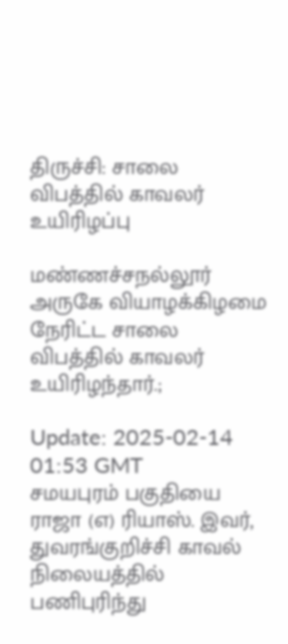திருச்சி: சாலை விபத்தில் காவலர் உயிரிழப்பு

மண்ணச்சநல்லூர் அருகே வியாழக்கிழமை நேரிட்ட சாலை விபத்தில் காவலர் உயிரிழந்தார்.;

Update: 2025-02-14 01:53 GMT
சமயபுரம் பகுதியை ராஜா (எ) ரியாஸ். இவர், துவரங்குறிச்சி காவல் நிலையத்தில் பணிபுரிந்து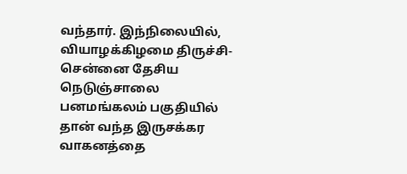வந்தார். இந்நிலையில், வியாழக்கிழமை திருச்சி- சென்னை தேசிய நெடுஞ்சாலை பனமங்கலம் பகுதியில் தான் வந்த இருசக்கர வாகனத்தை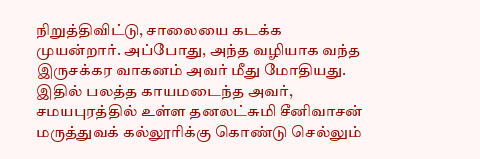நிறுத்திவிட்டு, சாலையை கடக்க முயன்றார். அப்போது, அந்த வழியாக வந்த இருசக்கர வாகனம் அவர் மீது மோதியது. இதில் பலத்த காயமடைந்த அவர், சமயபுரத்தில் உள்ள தனலட்சுமி சீனிவாசன் மருத்துவக் கல்லூரிக்கு கொண்டு செல்லும்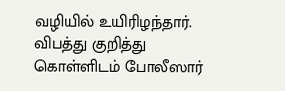வழியில் உயிரிழந்தார். விபத்து குறித்து கொள்ளிடம் போலீஸார்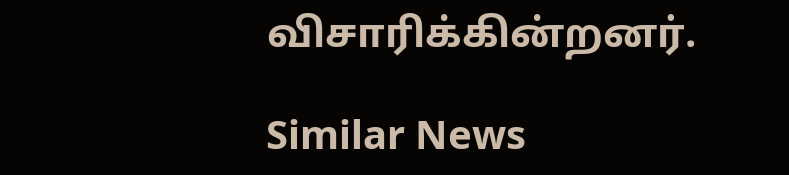விசாரிக்கின்றனர்.

Similar News